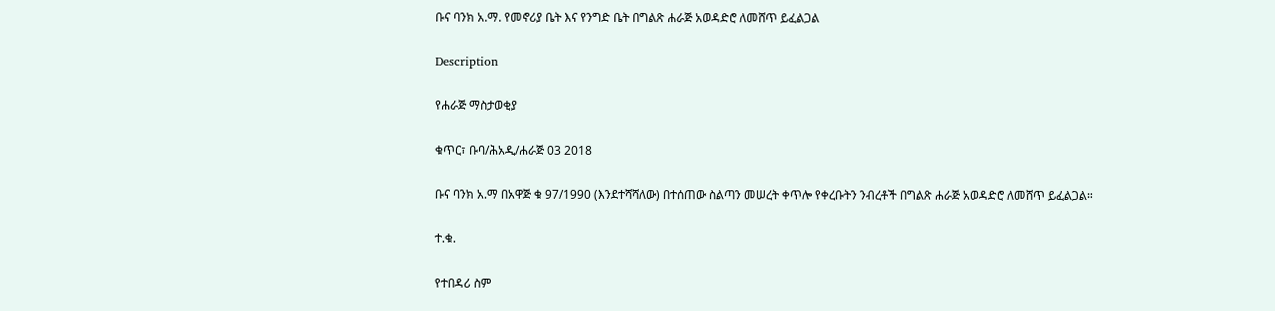ቡና ባንክ አ.ማ. የመኖሪያ ቤት እና የንግድ ቤት በግልጽ ሐራጅ አወዳድሮ ለመሸጥ ይፈልጋል

Description

የሐራጅ ማስታወቂያ

ቁጥር፣ ቡባ/ሕአዲ/ሐራጅ 03 2018

ቡና ባንክ አ.ማ በአዋጅ ቁ 97/1990 (እንደተሻሻለው) በተሰጠው ስልጣን መሠረት ቀጥሎ የቀረቡትን ንብረቶች በግልጽ ሐራጅ አወዳድሮ ለመሸጥ ይፈልጋል።

ተ.ቁ.

የተበዳሪ ስም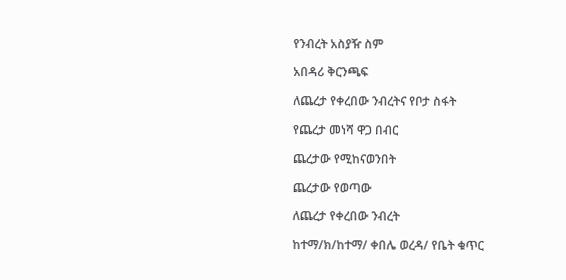የንብረት አስያዥ ስም

አበዳሪ ቅርንጫፍ

ለጨረታ የቀረበው ንብረትና የቦታ ስፋት

የጨረታ መነሻ ዋጋ በብር

ጨረታው የሚከናወንበት

ጨረታው የወጣው

ለጨረታ የቀረበው ንብረት

ከተማ/ክ/ከተማ/ ቀበሌ ወረዳ/ የቤት ቁጥር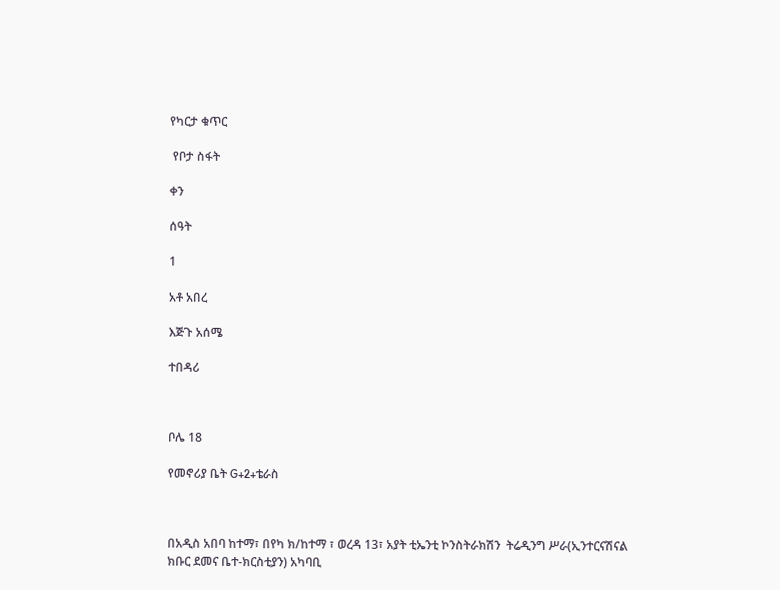የካርታ ቁጥር

 የቦታ ስፋት

ቀን

ሰዓት

1

አቶ አበረ

እጅጉ አሰሜ

ተበዳሪ



ቦሌ 18

የመኖሪያ ቤት G+2+ቴራስ



በአዲስ አበባ ከተማ፣ በየካ ክ/ከተማ ፣ ወረዳ 13፣ አያት ቲኤንቲ ኮንስትራክሽን  ትሬዲንግ ሥራ(ኢንተርናሽናል ክቡር ደመና ቤተ-ክርስቲያን) አካባቢ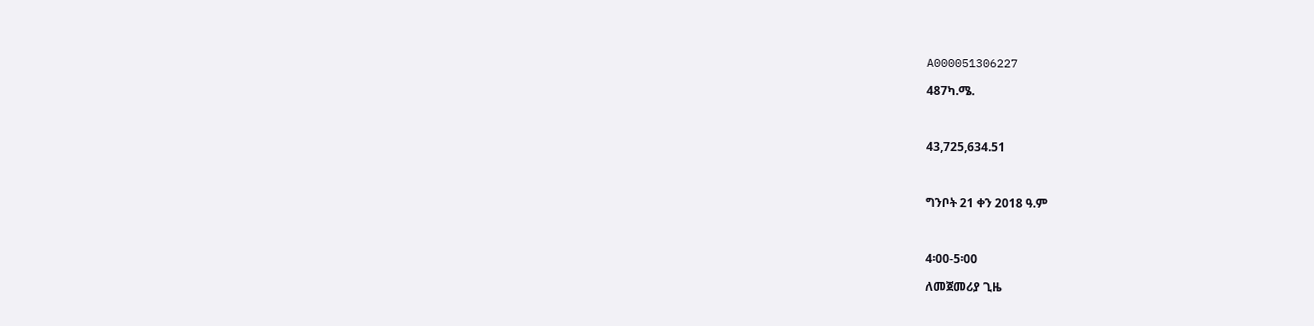A000051306227

487ካ.ሜ.



43,725,634.51



ግንቦት 21 ቀን 2018 ዓ.ም



4፡00-5፡00

ለመጀመሪያ ጊዜ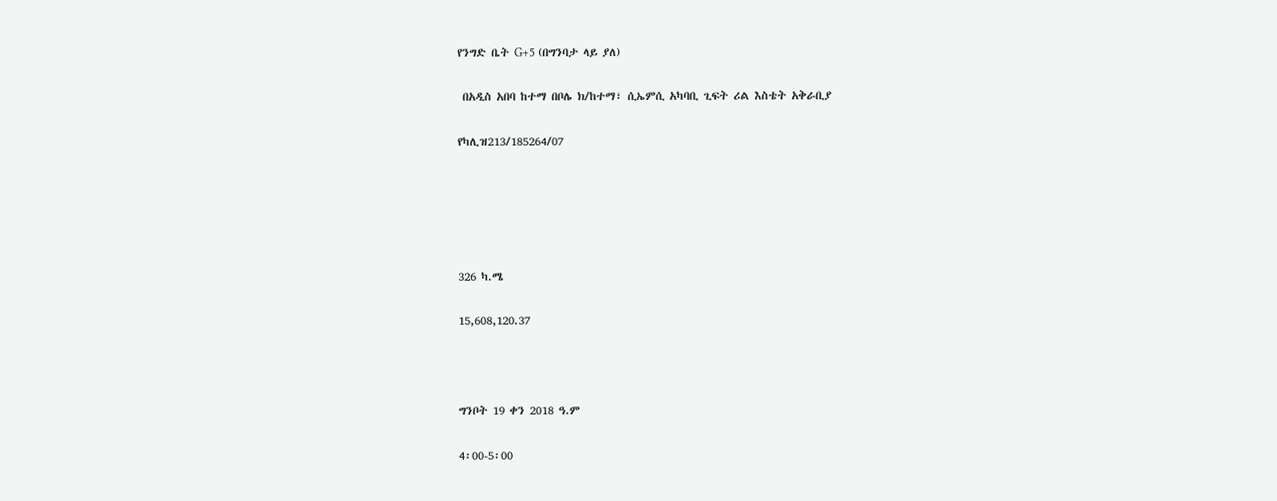የንግድ ቤት G+5 (በግንባታ ላይ ያለ)

 በአዲስ አበባ ከተማ በቦሌ ክ/ከተማ፣ ሲኤምሲ አካባቢ ጊፍት ሪል እስቴት አቅራቢያ

የካሊዝ213/185264/07





326 ካ.ሜ

15,608,120.37



ግንቦት 19 ቀን 2018 ዓ.ም

4፡00-5፡00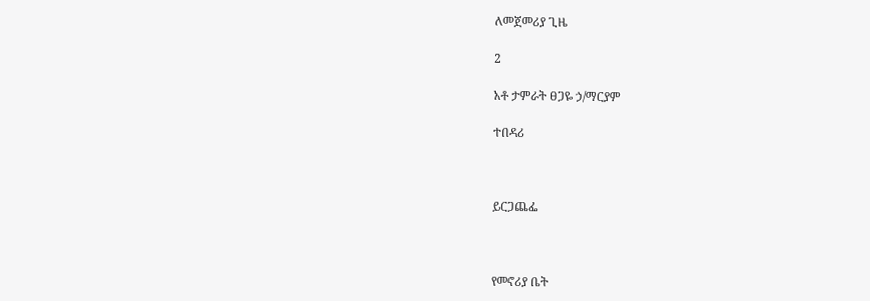ለመጀመሪያ ጊዜ

2

አቶ ታምራት ፀጋዬ ኃ/ማርያም

ተበዳሪ



ይርጋጨፌ



የመኖሪያ ቤት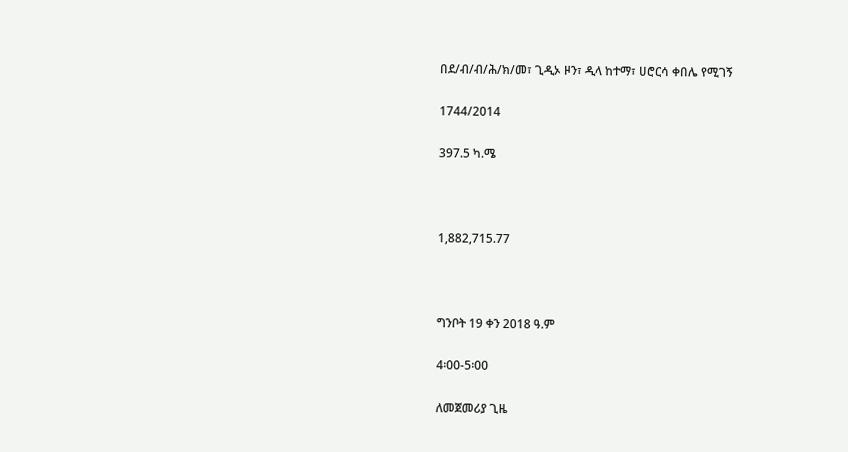በደ/ብ/ብ/ሕ/ክ/መ፣ ጊዲኦ ዞን፣ ዲላ ከተማ፣ ሀሮርሳ ቀበሌ የሚገኝ

1744/2014

397.5 ካ.ሜ



1,882,715.77



ግንቦት 19 ቀን 2018 ዓ.ም

4፡00-5፡00

ለመጀመሪያ ጊዜ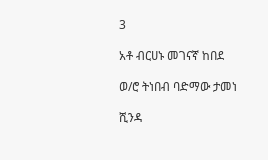3

አቶ ብርሀኑ መገናኛ ከበደ

ወ/ሮ ትነበብ ባድማው ታመነ

ሺንዳ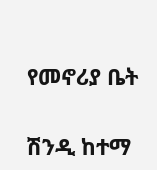የመኖሪያ ቤት

ሽንዲ ከተማ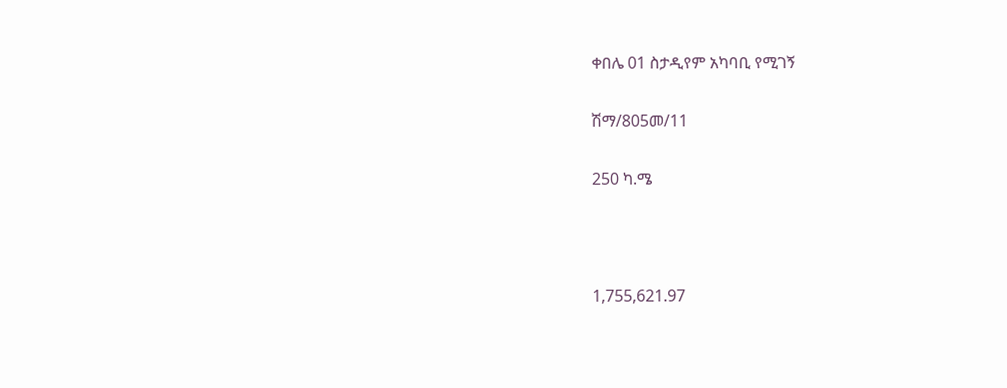ቀበሌ 01 ስታዲየም አካባቢ የሚገኝ

ሽማ/805መ/11

250 ካ.ሜ



1,755,621.97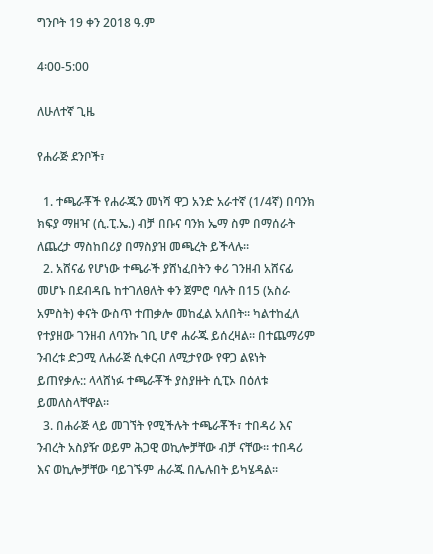ግንቦት 19 ቀን 2018 ዓ.ም

4፡00-5:00

ለሁለተኛ ጊዜ

የሐራጅ ደንቦች፣

  1. ተጫራቾች የሐራጁን መነሻ ዋጋ አንድ አራተኛ (1/4ኛ) በባንክ ክፍያ ማዘዣ (ሲ.ፒ.ኤ.) ብቻ በቡና ባንክ ኤማ ስም በማሰራት ለጨረታ ማስከበሪያ በማስያዝ መጫረት ይችላሉ።
  2. አሸናፊ የሆነው ተጫራች ያሸነፈበትን ቀሪ ገንዘብ አሸናፊ መሆኑ በደብዳቤ ከተገለፀለት ቀን ጀምሮ ባሉት በ15 (አስራ አምስት) ቀናት ውስጥ ተጠቃሎ መከፈል አለበት። ካልተከፈለ የተያዘው ገንዘብ ለባንኩ ገቢ ሆኖ ሐራጁ ይሰረዛል። በተጨማሪም ንብረቱ ድጋሚ ለሐራጅ ሲቀርብ ለሚታየው የዋጋ ልዩነት ይጠየቃሉ:: ላላሸነፉ ተጫራቾች ያስያዙት ሲፒኦ በዕለቱ ይመለስላቸዋል።
  3. በሐራጅ ላይ መገኘት የሚችሉት ተጫራቾች፣ ተበዳሪ እና ንብረት አስያዥ ወይም ሕጋዊ ወኪሎቻቸው ብቻ ናቸው። ተበዳሪ እና ወኪሎቻቸው ባይገኙም ሐራጁ በሌሉበት ይካሄዳል።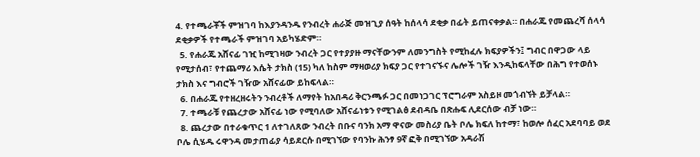4. የተጫራቾች ምዝገባ ከእያንዳንዱ የንብረት ሐራጅ መዝጊያ ሰዓት ከሰላሳ ደቂቃ በፊት ይጠናቀቃል። በሐራጁ የመጨረሻ ሰላሳ ደቂቃዎች የተጫራች ምዝገባ አይካሄድም።
  5. የሐራጁ አሸናፊ ገዢ ከሚገዛው ንብረት ጋር የተያያዙ ማናቸውንም ለመንግስት የሚከፈሉ ክፍያዎችን፤ ግብር በዋጋው ላይ የሚታሰብ፣ የተጨማሪ እሴት ታክስ (15) ካለ ከስም ማዛወሪያ ክፍያ ጋር የተገናኙና ሌሎች ገዥ እንዲከፍላቸው በሕግ የተወሰኑ ታክስ እና ግብሮች ገዥው አሸናፊው ይከፍላል።
  6. በሐራጁ የተዘረዘሩትን ንብረቶች ለማየት ከአበዳሪ ቅርንጫፉ ጋር በመነጋገር ፕሮግራም አስይዞ መጎብኘት ይቻላል።
  7. ተጫራቹ የጨረታው አሸናፊ ነው የሚባለው አሸናፊነቱን የሚገልፅ ደብዳቤ በጽሑፍ ሊደርሰው ብቻ ነው።
  8. ጨረታው በተራቁጥር 1 ለተገለጸው ንብረት በቡና ባንክ አማ ዋናው መስሪያ ቤት ቦሌ ክፍለ ከተማ፣ ከወሎ ሰፈር አደባባይ ወደ ቦሌ ሲሄዱ ሩዋንዳ መታጠፊያ ሳይደርሱ በሚገኘው የባንኩ ሕንፃ 9ኛ ፎቅ በሚገኘው አዳራሽ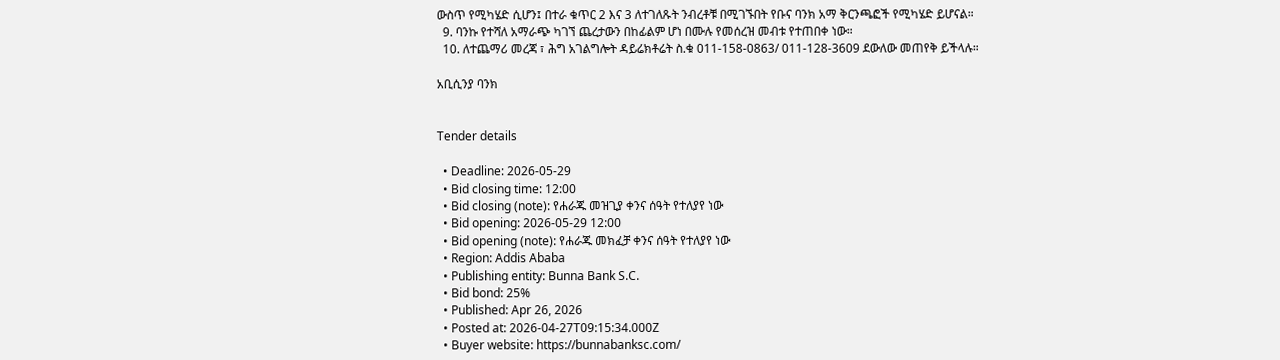ውስጥ የሚካሄድ ሲሆን፤ በተራ ቁጥር 2 እና 3 ለተገለጹት ንብረቶቹ በሚገኙበት የቡና ባንክ አማ ቅርንጫፎች የሚካሄድ ይሆናል።
  9. ባንኩ የተሻለ አማራጭ ካገኘ ጨረታውን በከፊልም ሆነ በሙሉ የመሰረዝ መብቱ የተጠበቀ ነው።
  10. ለተጨማሪ መረጃ ፣ ሕግ አገልግሎት ዳይሬክቶሬት ስ.ቁ 011-158-0863/ 011-128-3609 ደውለው መጠየቅ ይችላሉ።

አቢሲንያ ባንክ


Tender details

  • Deadline: 2026-05-29
  • Bid closing time: 12:00
  • Bid closing (note): የሐራጁ መዝጊያ ቀንና ሰዓት የተለያየ ነው
  • Bid opening: 2026-05-29 12:00
  • Bid opening (note): የሐራጁ መክፈቻ ቀንና ሰዓት የተለያየ ነው
  • Region: Addis Ababa
  • Publishing entity: Bunna Bank S.C.
  • Bid bond: 25%
  • Published: Apr 26, 2026
  • Posted at: 2026-04-27T09:15:34.000Z
  • Buyer website: https://bunnabanksc.com/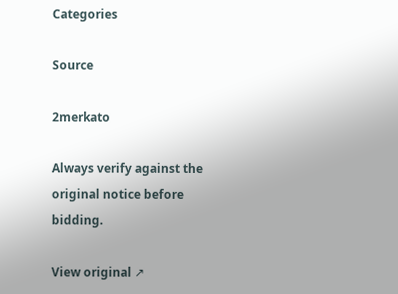Categories

Source

2merkato

Always verify against the original notice before bidding.

View original ↗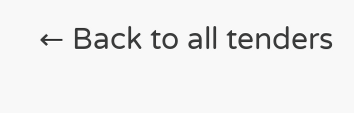← Back to all tenders